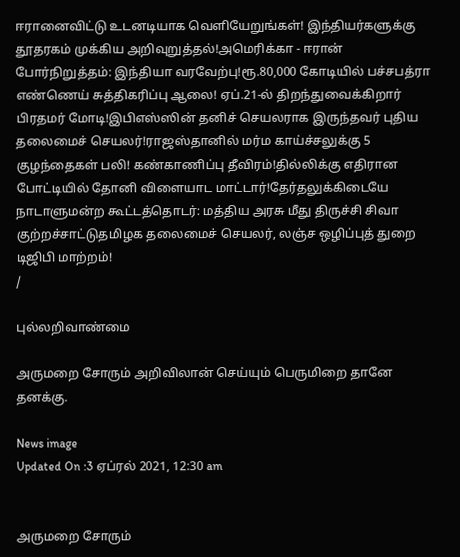ஈரானைவிட்டு உடனடியாக வெளியேறுங்கள்! இந்தியர்களுக்கு தூதரகம் முக்கிய அறிவுறுத்தல்!அமெரிக்கா - ஈரான் போர்நிறுத்தம்: இந்தியா வரவேற்பு!ரூ.80,000 கோடியில் பச்சபத்ரா எண்ணெய் சுத்திகரிப்பு ஆலை! ஏப்.21-ல் திறந்துவைக்கிறார் பிரதமர் மோடி!இபிஎஸ்ஸின் தனிச் செயலராக இருந்தவர் புதிய தலைமைச் செயலர்!ராஜஸ்தானில் மர்ம காய்ச்சலுக்கு 5 குழந்தைகள் பலி! கண்காணிப்பு தீவிரம்!தில்லிக்கு எதிரான போட்டியில் தோனி விளையாட மாட்டார்!தேர்தலுக்கிடையே நாடாளுமன்ற கூட்டத்தொடர்: மத்திய அரசு மீது திருச்சி சிவா குற்றச்சாட்டுதமிழக தலைமைச் செயலர், லஞ்ச ஒழிப்புத் துறை டிஜிபி மாற்றம்!
/

புல்லறிவாண்மை

அருமறை சோரும் அறிவிலான் செய்யும் பெருமிறை தானே தனக்கு.

News image
Updated On :3 ஏப்ரல் 2021, 12:30 am


அருமறை சோரும்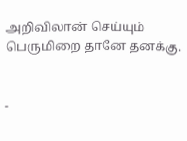அறிவிலான் செய்யும்
பெருமிறை தானே தனக்கு.


-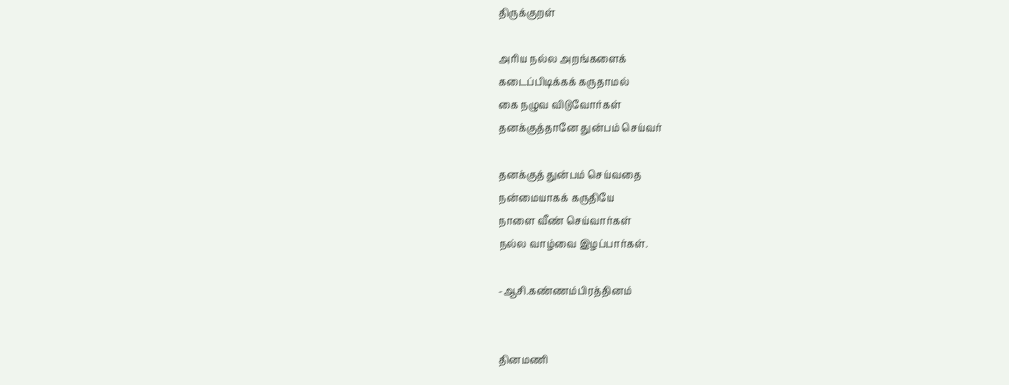திருக்குறள்

அரிய நல்ல அறங்களைக்
கடைப்பிடிக்கக் கருதாமல்
கை நழுவ விடுவோர்கள்
தனக்குத்தானே துன்பம் செய்வர்

தனக்குத் துன்பம் செய்வதை
நன்மையாகக் கருதியே
நாளை வீண் செய்வார்கள்
நல்ல வாழ்வை இழப்பார்கள்.

-ஆசி.கண்ணம்பிரத்தினம்


தினமணி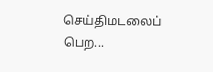செய்திமடலைப் பெற...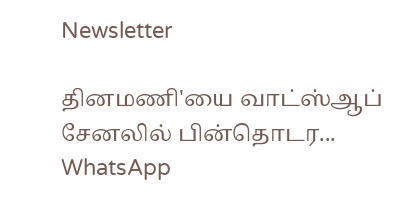Newsletter

தினமணி'யை வாட்ஸ்ஆப் சேனலில் பின்தொடர... WhatsApp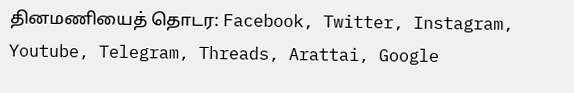தினமணியைத் தொடர: Facebook, Twitter, Instagram, Youtube, Telegram, Threads, Arattai, Google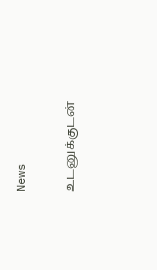News

உடனுக்குடன்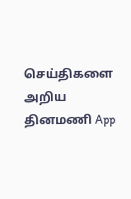செய்திகளை அறிய தினமணி App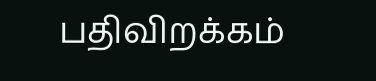பதிவிறக்கம்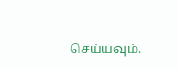செய்யவும்.